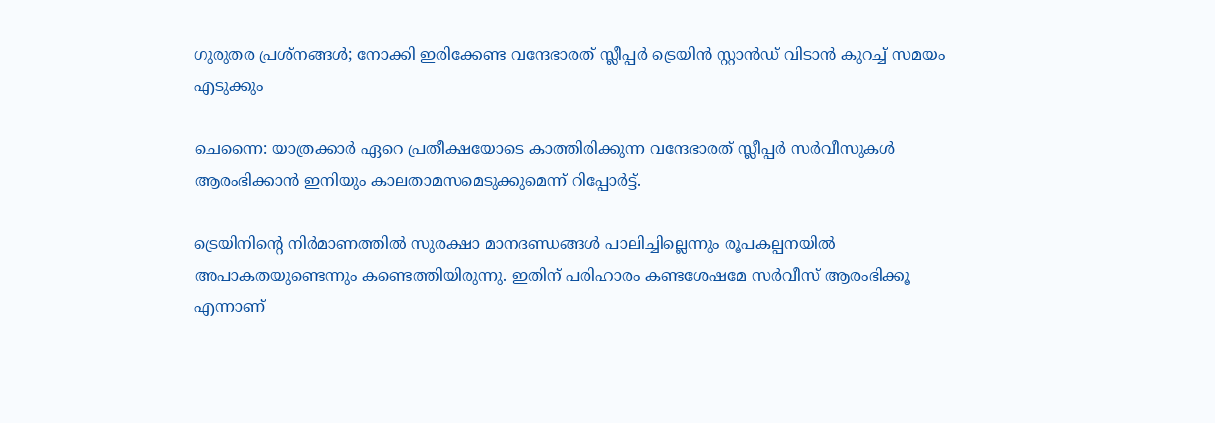ഗുരുതര പ്രശ്നങ്ങൾ; നോക്കി ഇരിക്കേണ്ട വന്ദേഭാരത് സ്ലീപ്പർ ട്രെയിൻ സ്റ്റാൻഡ് വിടാൻ കുറച്ച് സമയം എടുക്കും

ചെന്നൈ: യാത്രക്കാർ ഏറെ പ്രതീക്ഷയോടെ കാത്തിരിക്കുന്ന വന്ദേഭാരത് സ്ലീപ്പർ സർവീസുകൾ ആരംഭിക്കാൻ ഇനിയും കാലതാമസമെടുക്കുമെന്ന് റിപ്പോർട്ട്.

ട്രെയിനിന്റെ നിർമാണത്തിൽ സുരക്ഷാ മാനദണ്ഡങ്ങൾ പാലിച്ചില്ലെന്നും രൂപകല്പനയിൽ അപാകതയുണ്ടെന്നും കണ്ടെത്തിയിരുന്നു. ഇതിന് പരിഹാരം കണ്ടശേഷമേ സർവീസ് ആരംഭിക്കൂ എന്നാണ്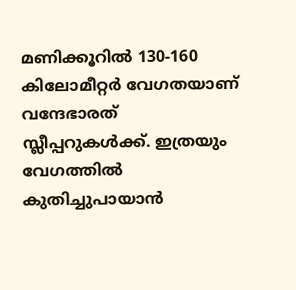മണിക്കൂറിൽ 130-160 കിലോമീറ്റർ വേഗതയാണ് വന്ദേഭാരത് സ്ലീപ്പറുകൾക്ക്. ഇത്രയും വേഗത്തിൽ കുതിച്ചുപായാൻ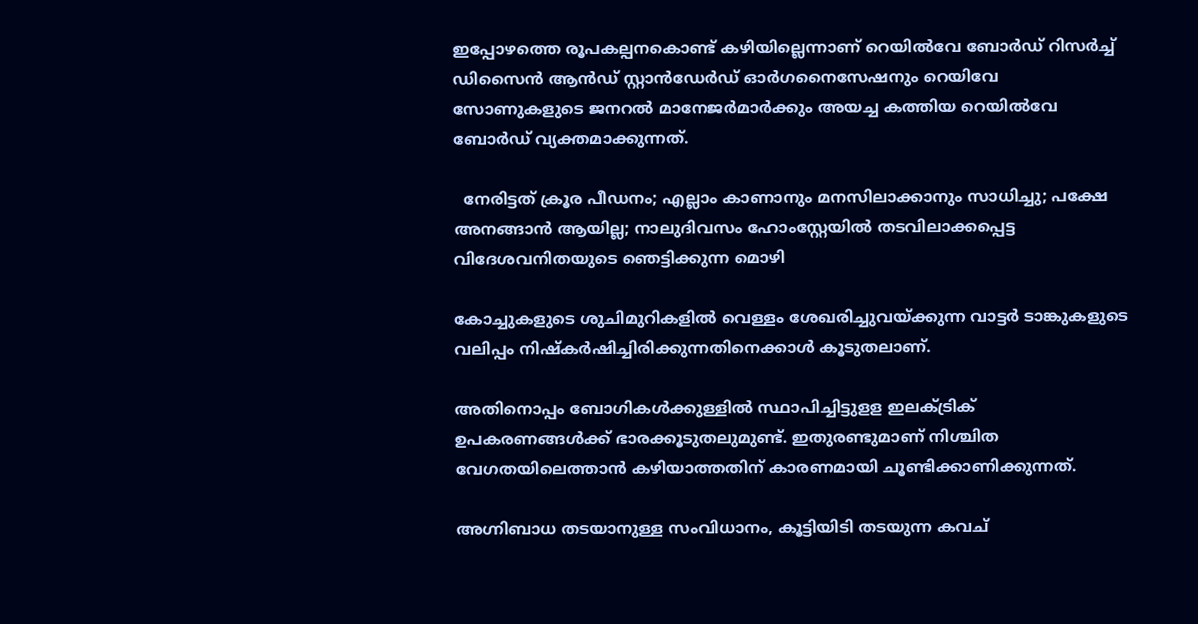ഇപ്പോഴത്തെ രൂപകല്പനകൊണ്ട് കഴിയില്ലെന്നാണ് റെയിൽവേ ബോർഡ് റിസർച്ച് ഡിസൈൻ ആൻഡ് സ്റ്റാൻഡേർഡ് ഓർഗനൈസേഷനും റെയിവേ സോണുകളുടെ ജനറൽ മാനേജർമാർക്കും അയച്ച കത്തിയ റെയിൽവേ ബോർഡ് വ്യക്തമാക്കുന്നത്.

  നേരിട്ടത് ക്രൂര പീഡനം; എല്ലാം കാണാനും മനസിലാക്കാനും സാധിച്ചു; പക്ഷേ അനങ്ങാൻ ആയില്ല; നാലുദിവസം ഹോംസ്റ്റേയിൽ തടവിലാക്കപ്പെട്ട വിദേശവനിതയുടെ ഞെട്ടിക്കുന്ന മൊഴി

കോച്ചുകളുടെ ശുചിമുറികളിൽ വെള്ളം ശേഖരിച്ചുവയ്ക്കുന്ന വാട്ടർ ടാങ്കുകളുടെ വലിപ്പം നിഷ്കർഷിച്ചിരിക്കുന്നതിനെക്കാൾ കൂടുതലാണ്.

അതിനൊപ്പം ബോഗികൾക്കുള്ളിൽ സ്ഥാപിച്ചിട്ടുളള ഇലക്ട്രിക് ഉപകരണങ്ങൾക്ക് ഭാരക്കൂടുതലുമുണ്ട്. ഇതുരണ്ടുമാണ് നിശ്ചിത വേഗതയിലെത്താൻ കഴിയാത്തതിന് കാരണമായി ചൂണ്ടിക്കാണിക്കുന്നത്.

അഗ്നിബാധ തടയാനുള്ള സംവിധാനം, കൂട്ടിയിടി തടയുന്ന കവച്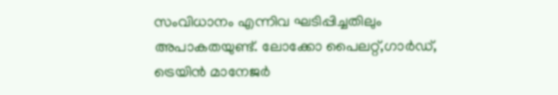സംവിധാനം എന്നിവ ഘടിപ്പിച്ചതിലും അപാകതയുണ്ട്. ലോക്കോ പൈലറ്റ്,ഗാർഡ്, ട്രെയിൻ മാനേജർ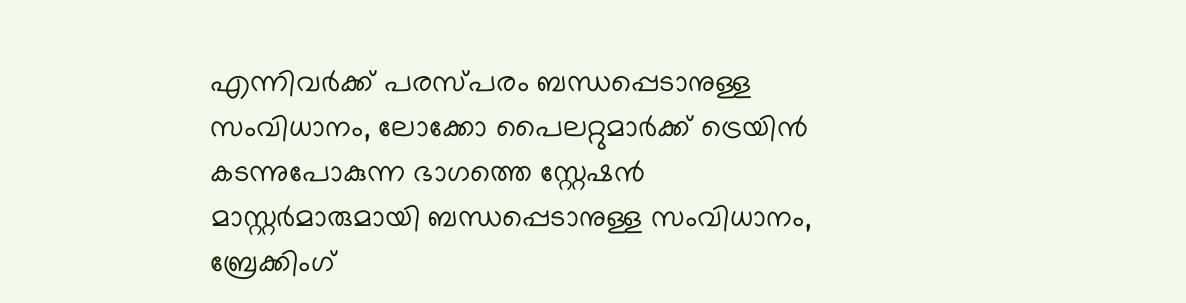എന്നിവർക്ക് പരസ്പരം ബന്ധപ്പെടാനുള്ള സംവിധാനം, ലോക്കോ പൈലറ്റുമാർക്ക് ട്രെയിൻ കടന്നുപോകുന്ന ഭാഗത്തെ സ്റ്റേഷൻ മാസ്റ്റർമാരുമായി ബന്ധപ്പെടാനുള്ള സംവിധാനം, ബ്രേക്കിംഗ്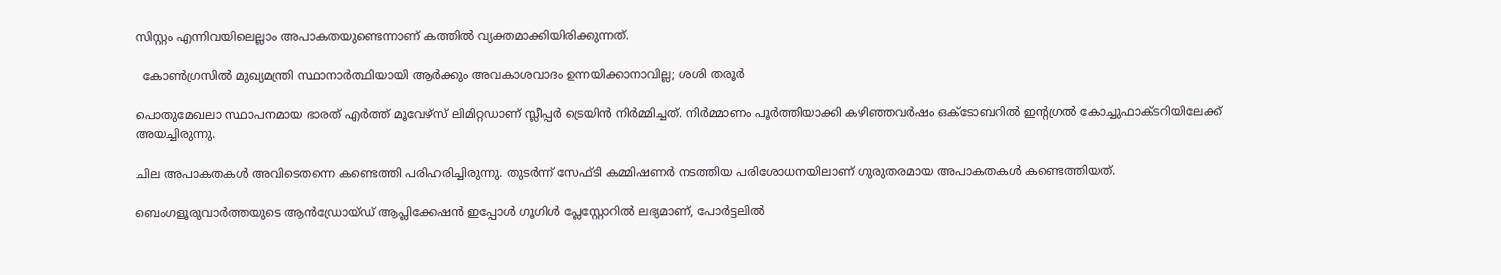സിസ്റ്റം എന്നിവയിലെല്ലാം അപാകതയുണ്ടെന്നാണ് കത്തിൽ വ്യക്തമാക്കിയിരിക്കുന്നത്.

  കോൺഗ്രസിൽ മുഖ്യമന്ത്രി സ്ഥാനാർത്ഥിയായി ആർക്കും അവകാശവാദം ഉന്നയിക്കാനാവില്ല; ശശി തരൂര്‍

പൊതുമേഖലാ സ്ഥാപനമായ ഭാരത് എർത്ത് മൂവേഴ്‌സ് ലിമിറ്റഡാണ് സ്ലീപ്പർ ട്രെയിൻ നിർമ്മിച്ചത്. നിർമ്മാണം പൂർത്തിയാക്കി കഴിഞ്ഞവർഷം ഒക്ടോബറിൽ ഇന്റഗ്രൽ കോച്ചുഫാക്ടറിയിലേക്ക് അയച്ചിരുന്നു.

ചില അപാകതകൾ അവിടെതന്നെ കണ്ടെത്തി പരിഹരിച്ചിരുന്നു. തുടർന്ന് സേഫ്ടി കമ്മിഷണർ നടത്തിയ പരിശോധനയിലാണ് ഗുരുതരമായ അപാകതകൾ കണ്ടെത്തിയത്.

ബെംഗളൂരുവാർത്തയുടെ ആൻഡ്രോയ്ഡ് ആപ്ലിക്കേഷൻ ഇപ്പോൾ ഗൂഗിൾ പ്ലേസ്റ്റോറിൽ ലഭ്യമാണ്, പോർട്ടലിൽ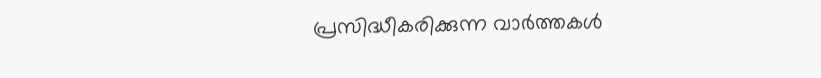പ്രസിദ്ധീകരിക്കുന്ന വാർത്തകൾ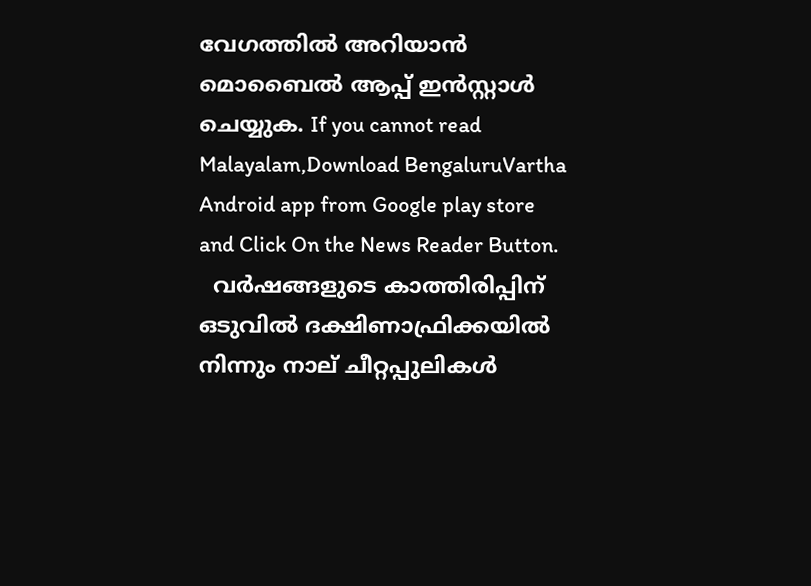വേഗത്തിൽ അറിയാൻ മൊബൈൽ ആപ്പ് ഇൻസ്റ്റാൾ ചെയ്യുക. If you cannot read Malayalam,Download BengaluruVartha Android app from Google play store and Click On the News Reader Button.
  വർഷങ്ങളുടെ കാത്തിരിപ്പിന് ഒടുവിൽ ദക്ഷിണാഫ്രിക്കയിൽ നിന്നും നാല് ചീറ്റപ്പുലികൾ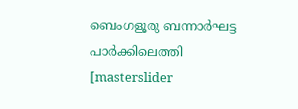ബെംഗളൂരു ബന്നാർഘട്ട പാർക്കിലെത്തി
[masterslider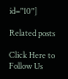id="10"]

Related posts

Click Here to Follow Us